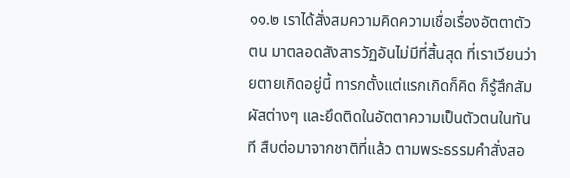๑๑.๒ เราได้สั่งสมความคิดความเชื่อเรื่องอัตตาตัวตน มาตลอดสังสารวัฏอันไม่มีที่สิ้นสุด ที่เราเวียนว่ายตายเกิดอยู่นี้ ทารกตั้งแต่แรกเกิดก็คิด ก็รู้สึกสัมผัสต่างๆ และยึดติดในอัตตาความเป็นตัวตนในทันที สืบต่อมาจากชาติที่แล้ว ตามพระธรรมคำสั่งสอ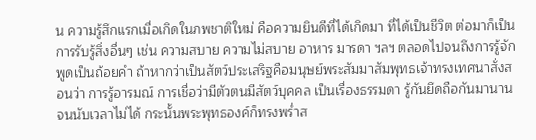น ความรู้สึกแรกเมื่อเกิดในภพชาติใหม่ คือความยินดีที่ได้เกิดมา ที่ได้เป็นชีวิต ต่อมาก็เป็นการรับรู้สิ่งอื่นๆ เช่น ความสบาย ความไม่สบาย อาหาร มารดา ฯลฯ ตลอดไปจนถึงการรู้จักพูดเป็นถ้อยคำ ถ้าหากว่าเป็นสัตว์ประเสริฐคือมนุษย์พระสัมมาสัมพุทธเจ้าทรงเทศนาสั่งสอนว่า การรู้อารมณ์ การเชื่อว่ามีตัวตนมีสัตว์บุคคล เป็นเรื่องธรรมดา รู้กันยึดถือกันมานานจนนับเวลาไม่ได้ กระนั้นพระพุทธองค์ก็ทรงพร่ำส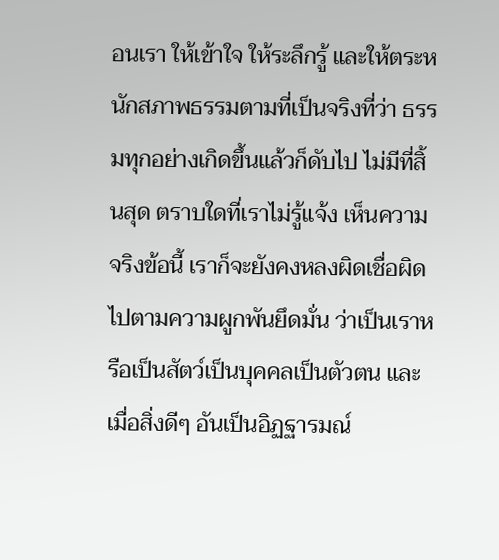อนเรา ให้เข้าใจ ให้ระลึกรู้ และให้ตระหนักสภาพธรรมตามที่เป็นจริงที่ว่า ธรรมทุกอย่างเกิดขึ้นแล้วก็ดับไป ไม่มีที่สิ้นสุด ตราบใดที่เราไม่รู้แจ้ง เห็นความจริงข้อนี้ เราก็จะยังคงหลงผิดเชื่อผิดไปตามความผูกพันยึดมั่น ว่าเป็นเราหรือเป็นสัตว์เป็นบุคคลเป็นตัวตน และเมื่อสิ่งดีๆ อันเป็นอิฏฐารมณ์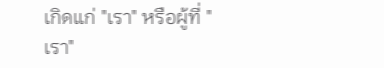เกิดแก่ "เรา" หรือผู้ที่ "เรา"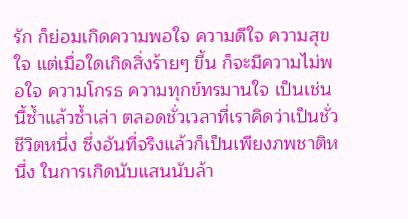รัก ก็ย่อมเกิดความพอใจ ความดีใจ ความสุขใจ แต่เมื่อใดเกิดสิ่งร้ายๆ ขึ้น ก็จะมีความไม่พอใจ ความโกรธ ความทุกข์ทรมานใจ เป็นเช่นนี้ซ้ำแล้วซ้ำเล่า ตลอดชั่วเวลาที่เราคิดว่าเป็นชั่วชีวิตหนึ่ง ซึ่งอันที่จริงแล้วก็เป็นเพียงภพชาติหนึ่ง ในการเกิดนับแสนนับล้า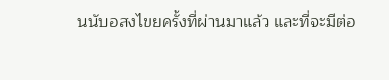นนับอสงไขยครั้งที่ผ่านมาแล้ว และที่จะมีต่อ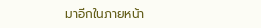มาอีกในภายหน้า